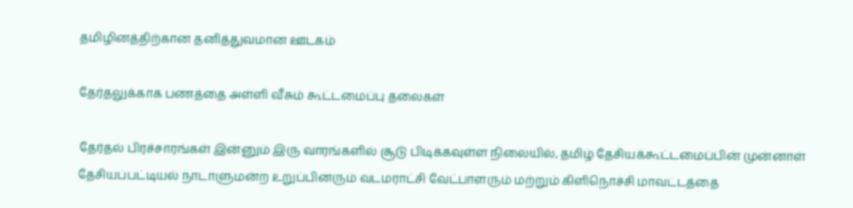தமிழினத்திற்கான தனித்துவமான ஊடகம்

தேர்தலுக்காக பணத்தை அள்ளி வீசும் கூட்டமைப்பு தலைகள்

தேர்தல் பிரச்சாரங்கள் இன்னும் இரு வாரங்களில் சூடு பிடிக்கவுள்ள நிலையில், தமிழ் தேசியக்கூட்டமைப்பின் முன்னாள் தேசியப்பட்டியல் நாடாளுமன்ற உறுப்பினரும் வடமராட்சி வேட்பாளரும் மற்றும் கிளிநொச்சி மாவட்டத்தை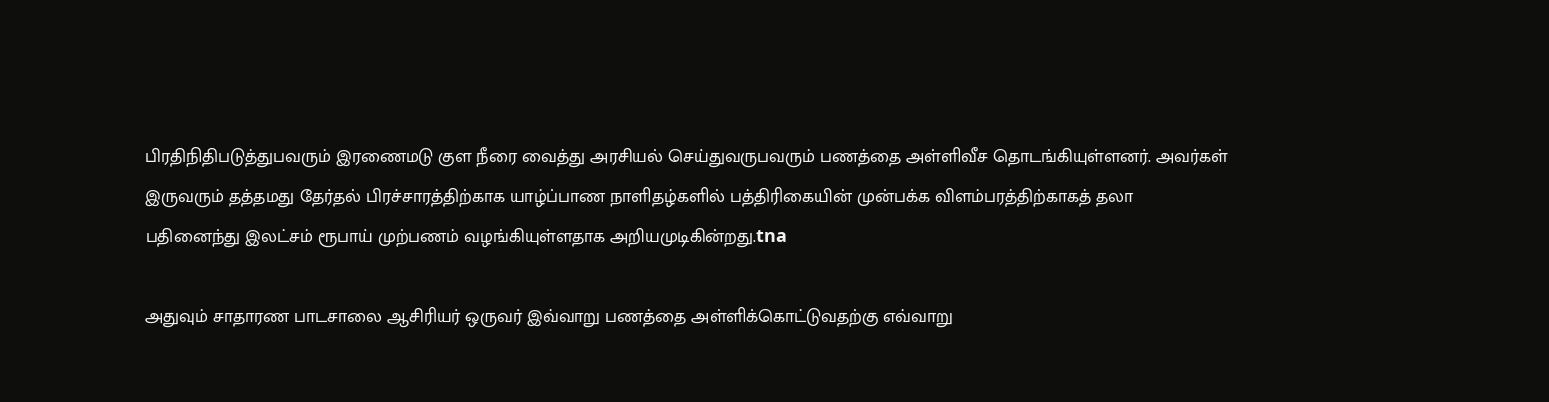பிரதிநிதிபடுத்துபவரும் இரணைமடு குள நீரை வைத்து அரசியல் செய்துவருபவரும் பணத்தை அள்ளிவீச தொடங்கியுள்ளனர். அவர்கள் இருவரும் தத்தமது தேர்தல் பிரச்சாரத்திற்காக யாழ்ப்பாண நாளிதழ்களில் பத்திரிகையின் முன்பக்க விளம்பரத்திற்காகத் தலா பதினைந்து இலட்சம் ரூபாய் முற்பணம் வழங்கியுள்ளதாக அறியமுடிகின்றது.tna

அதுவும் சாதாரண பாடசாலை ஆசிரியர் ஒருவர் இவ்வாறு பணத்தை அள்ளிக்கொட்டுவதற்கு எவ்வாறு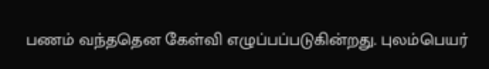பணம் வந்ததென கேள்வி எழுப்பப்படுகின்றது. புலம்பெயர்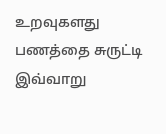உறவுகளது பணத்தை சுருட்டி இவ்வாறு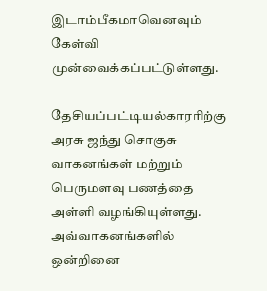இடாம்பீகமாவெனவும் கேள்வி முன்வைக்கப்பட்டுள்ளது.

தேசியப்பட்டியல்காரரிற்கு அரசு ஜந்து சொகுசு வாகனங்கள் மற்றும் பெருமளவு பணத்தை அள்ளி வழங்கியுள்ளது. அவ்வாகனங்களில் ஒன்றினை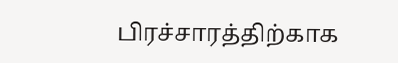பிரச்சாரத்திற்காக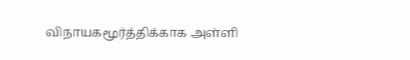விநாயகமூர்த்திக்காக அள்ளி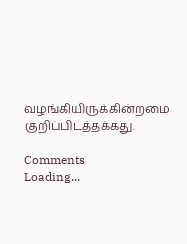வழங்கியிருக்கின்றமை குறிப்பிடத்தக்கது.

Comments
Loading...